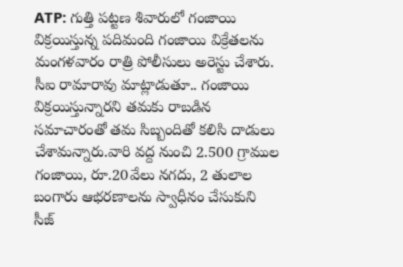ATP: గుత్తి పట్టణ శివారులో గంజాయి విక్రయిస్తున్న పదిమంది గంజాయి విక్రేతలను మంగళవారం రాత్రి పోలీసులు అరెస్టు చేశారు. సీఐ రామారావు మాట్లాడుతూ.. గంజాయి విక్రయిస్తున్నారని తమకు రాబడిన సమాచారంతో తమ సిబ్బందితో కలిసి దాడులు చేశామన్నారు.వారి వద్ద నుంచి 2.500 గ్రాముల గంజాయి, రూ.20వేలు నగదు, 2 తులాల బంగారు ఆభరణాలను స్వాధీనం చేసుకుని సీజ్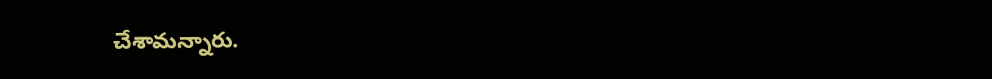చేశామన్నారు.